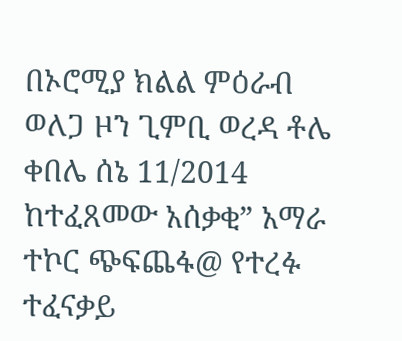በኦሮሚያ ክልል ምዕራብ ወለጋ ዞን ጊምቢ ወረዳ ቶሌ ቀበሌ ሰኔ 11/2014 ከተፈጸመው አሰቃቂ” አማራ ተኮር ጭፍጨፋ@ የተረፉ ተፈናቃይ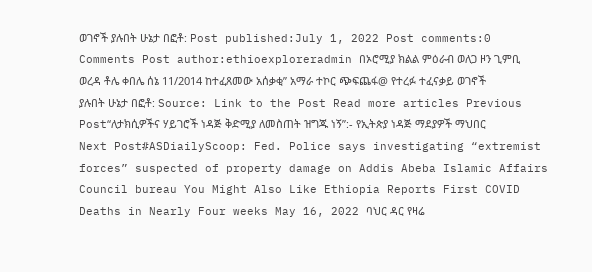ወገኖች ያሉበት ሁኔታ በፎቶ: Post published:July 1, 2022 Post comments:0 Comments Post author:ethioexploreradmin በኦሮሚያ ክልል ምዕራብ ወለጋ ዞን ጊምቢ ወረዳ ቶሌ ቀበሌ ሰኔ 11/2014 ከተፈጸመው አሰቃቂ” አማራ ተኮር ጭፍጨፋ@ የተረፉ ተፈናቃይ ወገኖች ያሉበት ሁኔታ በፎቶ: Source: Link to the Post Read more articles Previous Post“ለታክሲዎችና ሃይገሮች ነዳጅ ቅድሚያ ለመስጠት ዝግጁ ነኝ”:- የኢትጵያ ነዳጅ ማደያዎች ማህበር Next Post#ASDiailyScoop: Fed. Police says investigating “extremist forces” suspected of property damage on Addis Abeba Islamic Affairs Council bureau You Might Also Like Ethiopia Reports First COVID Deaths in Nearly Four weeks May 16, 2022 ባህር ዳር የዛሬ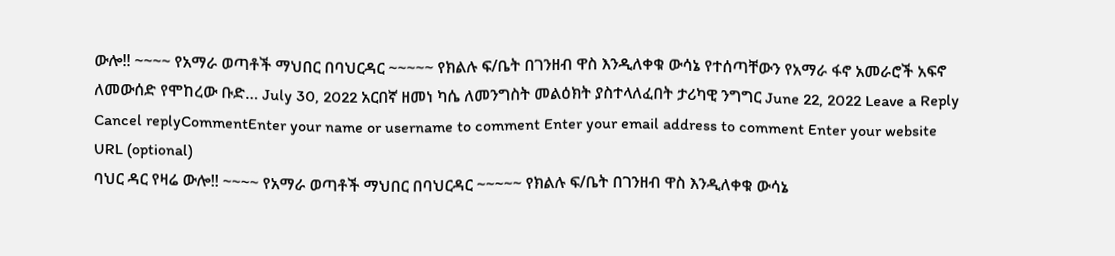ውሎ‼ ~~~~ የአማራ ወጣቶች ማህበር በባህርዳር ~~~~~ የክልሉ ፍ/ቤት በገንዘብ ዋስ እንዲለቀቁ ውሳኔ የተሰጣቸውን የአማራ ፋኖ አመራሮች አፍኖ ለመውሰድ የሞከረው ቡድ… July 30, 2022 አርበኛ ዘመነ ካሴ ለመንግስት መልዕክት ያስተላለፈበት ታሪካዊ ንግግር June 22, 2022 Leave a Reply Cancel replyCommentEnter your name or username to comment Enter your email address to comment Enter your website URL (optional)
ባህር ዳር የዛሬ ውሎ‼ ~~~~ የአማራ ወጣቶች ማህበር በባህርዳር ~~~~~ የክልሉ ፍ/ቤት በገንዘብ ዋስ እንዲለቀቁ ውሳኔ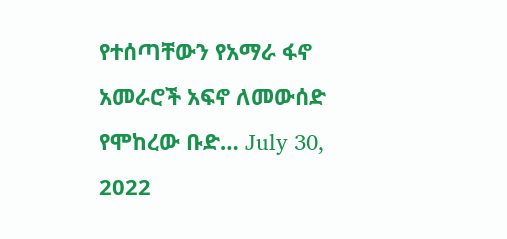የተሰጣቸውን የአማራ ፋኖ አመራሮች አፍኖ ለመውሰድ የሞከረው ቡድ… July 30, 2022